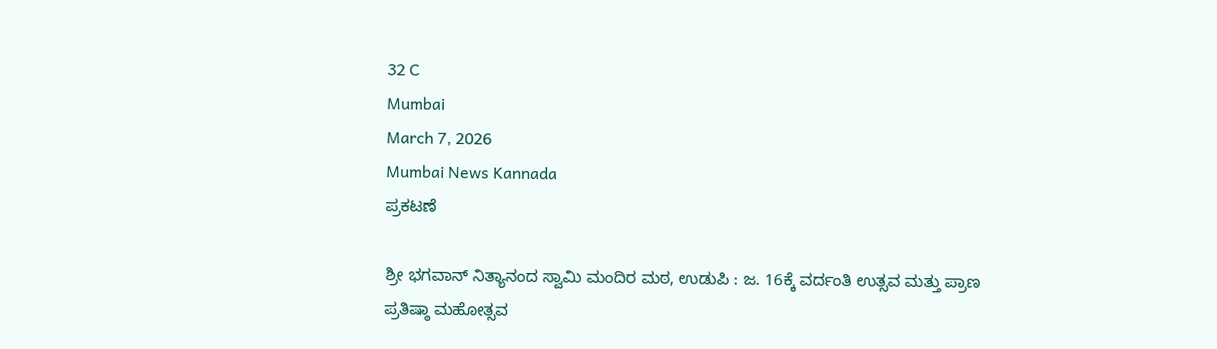32 C
Mumbai
March 7, 2026
Mumbai News Kannada
ಪ್ರಕಟಣೆ

ಶ್ರೀ ಭಗವಾನ್ ನಿತ್ಯಾನಂದ ಸ್ವಾಮಿ ಮಂದಿರ ಮಠ, ಉಡುಪಿ : ಜ. 16ಕ್ಕೆ ವರ್ದಂತಿ ಉತ್ಸವ ಮತ್ತು ಪ್ರಾಣ ಪ್ರತಿಷ್ಠಾ ಮಹೋತ್ಸವ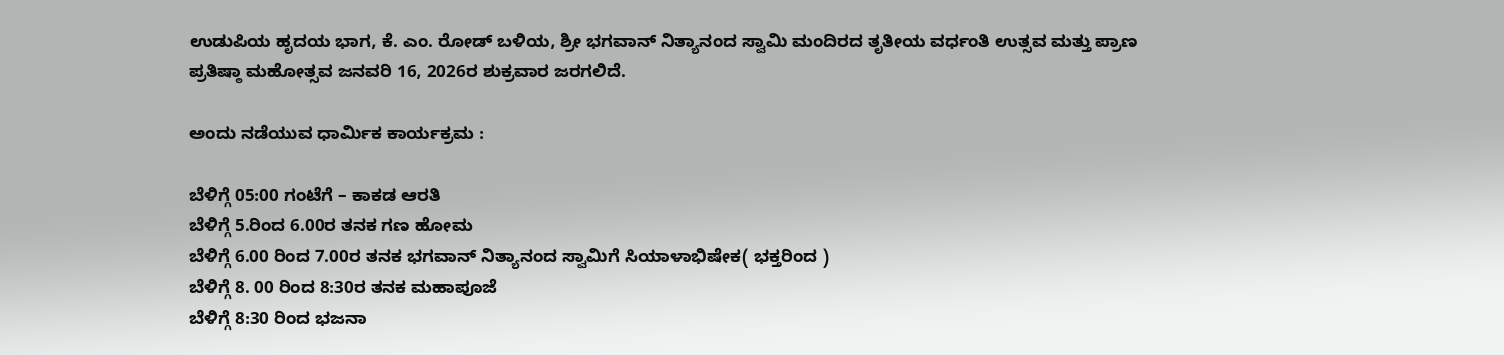ಉಡುಪಿಯ ಹೃದಯ ಭಾಗ, ಕೆ. ಎಂ. ರೋಡ್ ಬಳಿಯ, ಶ್ರೀ ಭಗವಾನ್ ನಿತ್ಯಾನಂದ ಸ್ವಾಮಿ ಮಂದಿರದ ತೃತೀಯ ವರ್ಧಂತಿ ಉತ್ಸವ ಮತ್ತು ಪ್ರಾಣ ಪ್ರತಿಷ್ಠಾ ಮಹೋತ್ಸವ ಜನವರಿ 16, 2026ರ ಶುಕ್ರವಾರ ಜರಗಲಿದೆ.

ಅಂದು ನಡೆಯುವ ಧಾರ್ಮಿಕ ಕಾರ್ಯಕ್ರಮ :

ಬೆಳಿಗ್ಗೆ 05:00 ಗಂಟೆಗೆ – ಕಾಕಡ ಆರತಿ
ಬೆಳಿಗ್ಗೆ 5.ರಿಂದ 6.00ರ ತನಕ ಗಣ ಹೋಮ
ಬೆಳಿಗ್ಗೆ 6.00 ರಿಂದ 7.00ರ ತನಕ ಭಗವಾನ್ ನಿತ್ಯಾನಂದ ಸ್ವಾಮಿಗೆ ಸಿಯಾಳಾಭಿಷೇಕ( ಭಕ್ತರಿಂದ )
ಬೆಳಿಗ್ಗೆ 8. 00 ರಿಂದ 8:30ರ ತನಕ ಮಹಾಪೂಜೆ
ಬೆಳಿಗ್ಗೆ 8:30 ರಿಂದ ಭಜನಾ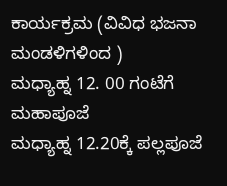ಕಾರ್ಯಕ್ರಮ (ವಿವಿಧ ಭಜನಾ ಮಂಡಳಿಗಳಿಂದ )
ಮಧ್ಯಾಹ್ನ 12. 00 ಗಂಟೆಗೆ ಮಹಾಪೂಜೆ
ಮಧ್ಯಾಹ್ನ 12.20ಕ್ಕೆ ಪಲ್ಲಪೂಜೆ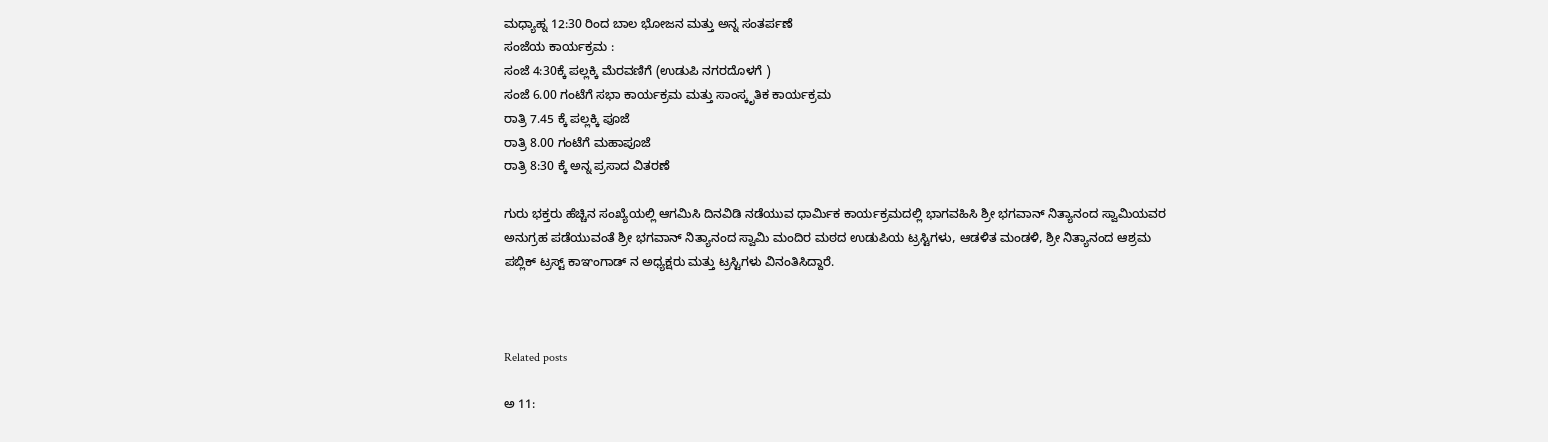ಮಧ್ಯಾಹ್ನ 12:30 ರಿಂದ ಬಾಲ ಭೋಜನ ಮತ್ತು ಅನ್ನ ಸಂತರ್ಪಣೆ
ಸಂಜೆಯ ಕಾರ್ಯಕ್ರಮ :
ಸಂಜೆ 4:30ಕ್ಕೆ ಪಲ್ಲಕ್ಕಿ ಮೆರವಣಿಗೆ (ಉಡುಪಿ ನಗರದೊಳಗೆ )
ಸಂಜೆ 6.00 ಗಂಟೆಗೆ ಸಭಾ ಕಾರ್ಯಕ್ರಮ ಮತ್ತು ಸಾಂಸ್ಕೃತಿಕ ಕಾರ್ಯಕ್ರಮ
ರಾತ್ರಿ 7.45 ಕ್ಕೆ ಪಲ್ಲಕ್ಕಿ ಪೂಜೆ
ರಾತ್ರಿ 8.00 ಗಂಟೆಗೆ ಮಹಾಪೂಜೆ
ರಾತ್ರಿ 8:30 ಕ್ಕೆ ಅನ್ನ ಪ್ರಸಾದ ವಿತರಣೆ

ಗುರು ಭಕ್ತರು ಹೆಚ್ಚಿನ ಸಂಖ್ಯೆಯಲ್ಲಿ ಆಗಮಿಸಿ ದಿನವಿಡಿ ನಡೆಯುವ ಧಾರ್ಮಿಕ ಕಾರ್ಯಕ್ರಮದಲ್ಲಿ ಭಾಗವಹಿಸಿ ಶ್ರೀ ಭಗವಾನ್ ನಿತ್ಯಾನಂದ ಸ್ವಾಮಿಯವರ ಅನುಗ್ರಹ ಪಡೆಯುವಂತೆ ಶ್ರೀ ಭಗವಾನ್ ನಿತ್ಯಾನಂದ ಸ್ವಾಮಿ ಮಂದಿರ ಮಠದ ಉಡುಪಿಯ ಟ್ರಸ್ಟಿಗಳು, ಆಡಳಿತ ಮಂಡಳಿ, ಶ್ರೀ ನಿತ್ಯಾನಂದ ಆಶ್ರಮ ಪಬ್ಲಿಕ್ ಟ್ರಸ್ಟ್ ಕಾಞಂಗಾಡ್ ನ ಅಧ್ಯಕ್ಷರು ಮತ್ತು ಟ್ರಸ್ಟಿಗಳು ವಿನಂತಿಸಿದ್ದಾರೆ.



Related posts

ಅ 11: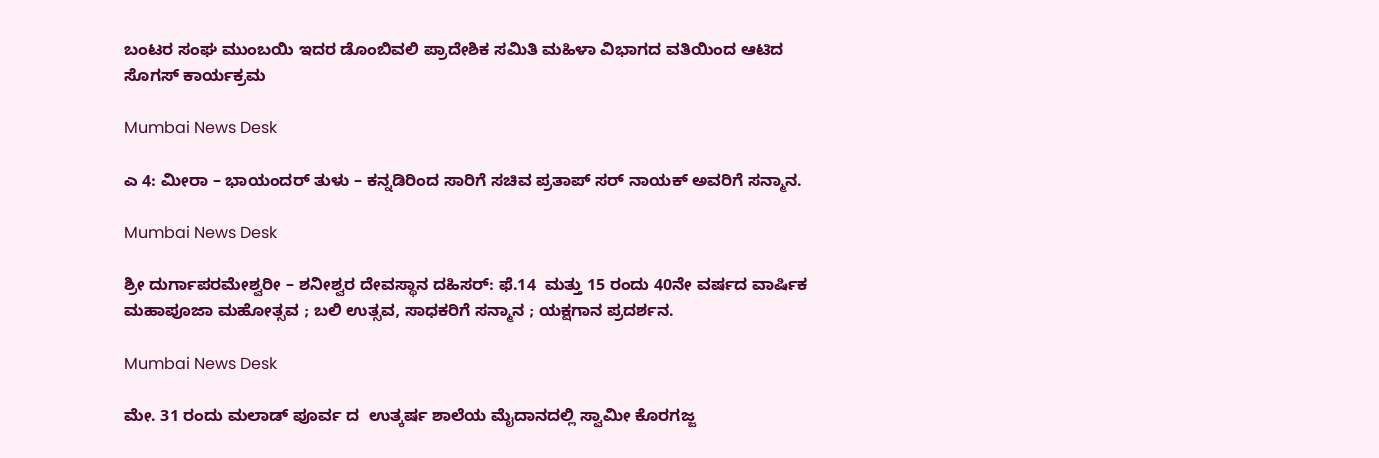ಬಂಟರ ಸಂಘ ಮುಂಬಯಿ ಇದರ ಡೊಂಬಿವಲಿ ಪ್ರಾದೇಶಿಕ ಸಮಿತಿ ಮಹಿಳಾ ವಿಭಾಗದ ವತಿಯಿಂದ ಆಟಿದ ಸೊಗಸ್ ಕಾರ್ಯಕ್ರಮ

Mumbai News Desk

ಎ 4: ಮೀರಾ – ಭಾಯಂದರ್ ತುಳು – ಕನ್ನಡಿರಿಂದ ಸಾರಿಗೆ ಸಚಿವ ಪ್ರತಾಪ್ ಸರ್ ನಾಯಕ್ ಅವರಿಗೆ ಸನ್ಮಾನ.

Mumbai News Desk

ಶ್ರೀ ದುರ್ಗಾಪರಮೇಶ್ವರೀ – ಶನೀಶ್ವರ ದೇವಸ್ಥಾನ ದಹಿಸರ್: ಫೆ.14  ಮತ್ತು 15 ರಂದು 40ನೇ ವರ್ಷದ ವಾರ್ಷಿಕ ಮಹಾಪೂಜಾ ಮಹೋತ್ಸವ ; ಬಲಿ ಉತ್ಸವ, ಸಾಧಕರಿಗೆ ಸನ್ಮಾನ ; ಯಕ್ಷಗಾನ ಪ್ರದರ್ಶನ.

Mumbai News Desk

ಮೇ. 31 ರಂದು ಮಲಾಡ್ ಪೂರ್ವ ದ  ಉತ್ಕರ್ಷ ಶಾಲೆಯ ಮೈದಾನದಲ್ಲಿ ಸ್ವಾಮೀ ಕೊರಗಜ್ಜ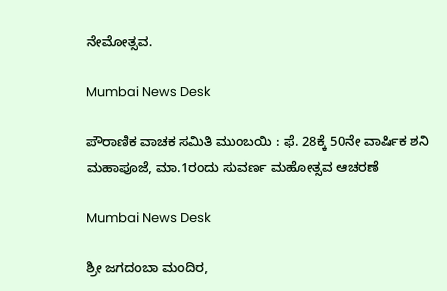ನೇಮೋತ್ಸವ.

Mumbai News Desk

ಪೌರಾಣಿಕ ವಾಚಕ ಸಮಿತಿ ಮುಂಬಯಿ : ಫೆ. 28ಕ್ಕೆ 50ನೇ ವಾರ್ಷಿಕ ಶನಿ ಮಹಾಪೂಜೆ, ಮಾ.1ರಂದು ಸುವರ್ಣ ಮಹೋತ್ಸವ ಆಚರಣೆ

Mumbai News Desk

ಶ್ರೀ ಜಗದಂಬಾ ಮಂದಿರ,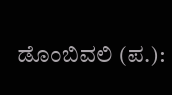ಡೊಂಬಿವಲಿ (ಪ.):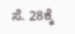ಸೆ. 28ಕ್ಕೆ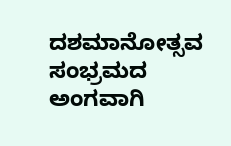ದಶಮಾನೋತ್ಸವ ಸಂಭ್ರಮದ ಅಂಗವಾಗಿ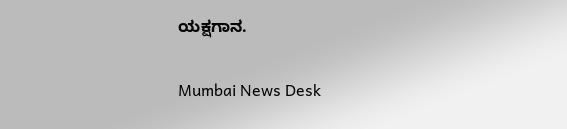ಯಕ್ಷಗಾನ.

Mumbai News Desk